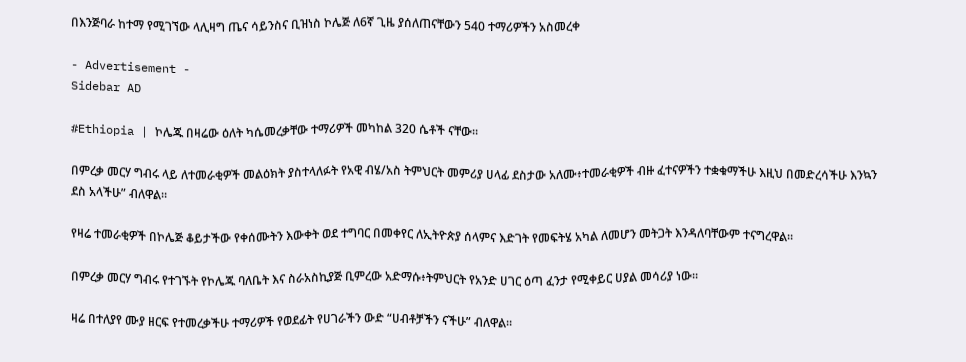በእንጅባራ ከተማ የሚገኘው ላሊዛግ ጤና ሳይንስና ቢዝነስ ኮሌጅ ለ6ኛ ጊዜ ያሰለጠናቸውን 540 ተማሪዎችን አስመረቀ

- Advertisement -
Sidebar AD

#Ethiopia | ኮሌጁ በዛሬው ዕለት ካሴመረቃቸው ተማሪዎች መካከል 320 ሴቶች ናቸው።

በምረቃ መርሃ ግብሩ ላይ ለተመራቂዎች መልዕክት ያስተላለፉት የአዊ ብሄ/አስ ትምህርት መምሪያ ሀላፊ ደስታው አለሙ፥ተመራቂዎች ብዙ ፈተናዎችን ተቋቁማችሁ እዚህ በመድረሳችሁ እንኳን ደስ አላችሁ” ብለዋል።

የዛሬ ተመራቂዎች በኮሌጅ ቆይታችው የቀሰሙትን እውቀት ወደ ተግባር በመቀየር ለኢትዮጵያ ሰላምና እድገት የመፍትሄ አካል ለመሆን መትጋት እንዳለባቸውም ተናግረዋል።

በምረቃ መርሃ ግብሩ የተገኙት የኮሌጁ ባለቤት እና ስራአስኪያጅ ቢምረው አድማሱ፥ትምህርት የአንድ ሀገር ዕጣ ፈንታ የሚቀይር ሀያል መሳሪያ ነው።

ዛሬ በተለያየ ሙያ ዘርፍ የተመረቃችሁ ተማሪዎች የወደፊት የሀገራችን ውድ “ሀብቶቻችን ናችሁ” ብለዋል።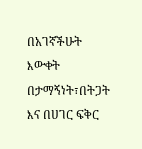በአገኛችሁት እውቀት በታማኝነት፣በትጋት እና በሀገር ፍቅር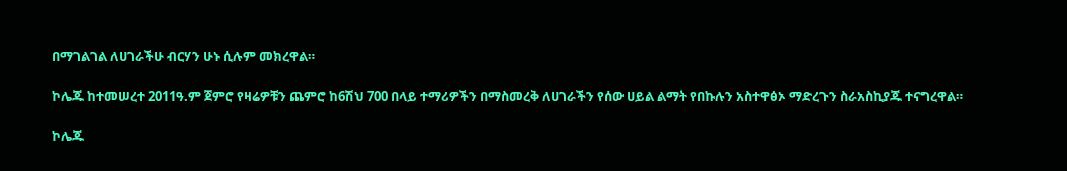በማገልገል ለሀገራችሁ ብርሃን ሁኑ ሲሉም መክረዋል።

ኮሌጁ ከተመሠረተ 2011ዓ.ም ጀምሮ የዛሬዎቹን ጨምሮ ከ6ሽህ 700 በላይ ተማሪዎችን በማስመረቅ ለሀገራችን የሰው ሀይል ልማት የበኩሉን አስተዋፅኦ ማድረጉን ስራአስኪያጁ ተናግረዋል።

ኮሌጁ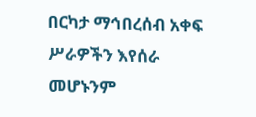በርካታ ማኅበረሰብ አቀፍ ሥራዎችን እየሰራ መሆኑንም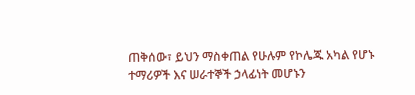ጠቅሰው፣ ይህን ማስቀጠል የሁሉም የኮሌጁ አካል የሆኑ ተማሪዎች እና ሠራተኞች ኃላፊነት መሆኑን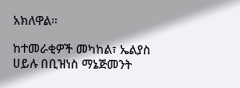አክለዋል።

ከተመራቂዎች መካከል፣ ኤልያስ ሀይሉ በቢዝነስ ማኔጅመንት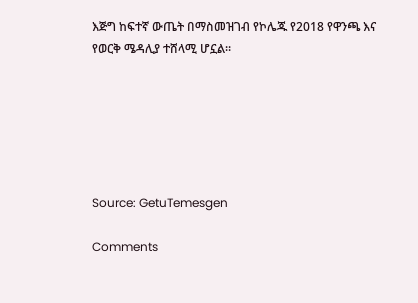እጅግ ከፍተኛ ውጤት በማስመዝገብ የኮሌጁ የ2018 የዋንጫ እና የወርቅ ሜዳሊያ ተሸላሚ ሆኗል።






Source: GetuTemesgen

Comments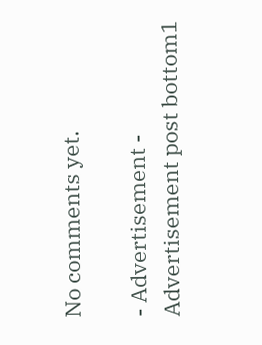No comments yet.

- Advertisement -
Advertisement post bottom1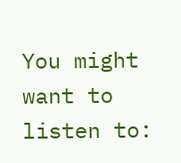You might want to listen to: